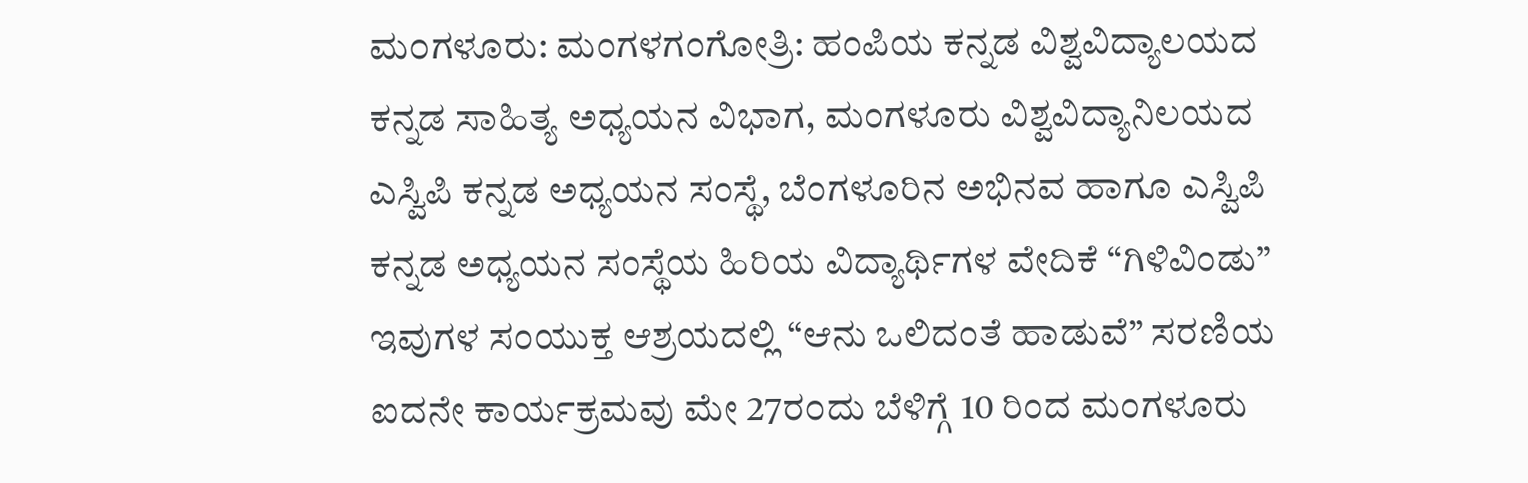ಮ೦ಗಳೂರು: ಮಂಗಳಗಂಗೋತ್ರಿ: ಹಂಪಿಯ ಕನ್ನಡ ವಿಶ್ವವಿದ್ಯಾಲಯದ ಕನ್ನಡ ಸಾಹಿತ್ಯ ಅಧ್ಯಯನ ವಿಭಾಗ, ಮಂಗಳೂರು ವಿಶ್ವವಿದ್ಯಾನಿಲಯದ ಎಸ್ವಿಪಿ ಕನ್ನಡ ಅಧ್ಯಯನ ಸಂಸ್ಥೆ, ಬೆಂಗಳೂರಿನ ಅಭಿನವ ಹಾಗೂ ಎಸ್ವಿಪಿ ಕನ್ನಡ ಅಧ್ಯಯನ ಸಂಸ್ಥೆಯ ಹಿರಿಯ ವಿದ್ಯಾರ್ಥಿಗಳ ವೇದಿಕೆ “ಗಿಳಿವಿಂಡು” ಇವುಗಳ ಸಂಯುಕ್ತ ಆಶ್ರಯದಲ್ಲಿ “ಆನು ಒಲಿದಂತೆ ಹಾಡುವೆ” ಸರಣಿಯ ಐದನೇ ಕಾರ್ಯಕ್ರಮವು ಮೇ 27ರ೦ದು ಬೆಳಿಗ್ಗೆ 10 ರಿಂದ ಮಂಗಳೂರು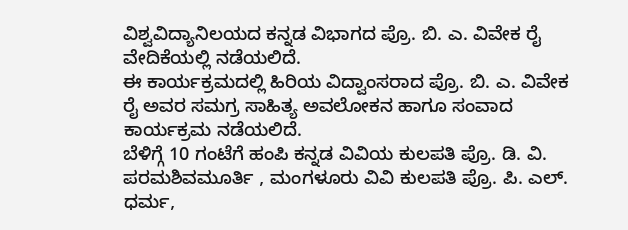ವಿಶ್ವವಿದ್ಯಾನಿಲಯದ ಕನ್ನಡ ವಿಭಾಗದ ಪ್ರೊ. ಬಿ. ಎ. ವಿವೇಕ ರೈ ವೇದಿಕೆಯಲ್ಲಿ ನಡೆಯಲಿದೆ.
ಈ ಕಾರ್ಯಕ್ರಮದಲ್ಲಿ ಹಿರಿಯ ವಿದ್ವಾಂಸರಾದ ಪ್ರೊ. ಬಿ. ಎ. ವಿವೇಕ ರೈ ಅವರ ಸಮಗ್ರ ಸಾಹಿತ್ಯ ಅವಲೋಕನ ಹಾಗೂ ಸಂವಾದ ಕಾರ್ಯಕ್ರಮ ನಡೆಯಲಿದೆ.
ಬೆಳಿಗ್ಗೆ 10 ಗಂಟೆಗೆ ಹಂಪಿ ಕನ್ನಡ ವಿವಿಯ ಕುಲಪತಿ ಪ್ರೊ. ಡಿ. ವಿ. ಪರಮಶಿವಮೂರ್ತಿ , ಮಂಗಳೂರು ವಿವಿ ಕುಲಪತಿ ಪ್ರೊ. ಪಿ. ಎಲ್. ಧರ್ಮ,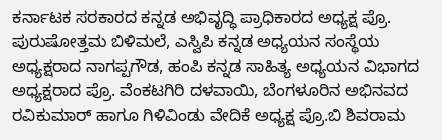ಕರ್ನಾಟಕ ಸರಕಾರದ ಕನ್ನಡ ಅಭಿವೃದ್ಧಿ ಪ್ರಾಧಿಕಾರದ ಅಧ್ಯಕ್ಷ ಪ್ರೊ. ಪುರುಷೋತ್ತಮ ಬಿಳಿಮಲೆ, ಎಸ್ವಿಪಿ ಕನ್ನಡ ಅಧ್ಯಯನ ಸಂಸ್ಥೆಯ ಅಧ್ಯಕ್ಷರಾದ ನಾಗಪ್ಪಗೌಡ, ಹಂಪಿ ಕನ್ನಡ ಸಾಹಿತ್ಯ ಅಧ್ಯಯನ ವಿಭಾಗದ ಅಧ್ಯಕ್ಷರಾದ ಪ್ರೊ. ವೆಂಕಟಗಿರಿ ದಳವಾಯಿ, ಬೆಂಗಳೂರಿನ ಅಭಿನವದ ರವಿಕುಮಾರ್ ಹಾಗೂ ಗಿಳಿವಿಂಡು ವೇದಿಕೆ ಅಧ್ಯಕ್ಷ ಪ್ರೊ.ಬಿ ಶಿವರಾಮ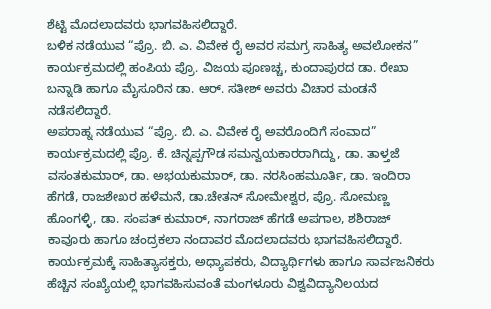ಶೆಟ್ಟಿ ಮೊದಲಾದವರು ಭಾಗವಹಿಸಲಿದ್ದಾರೆ.
ಬಳಿಕ ನಡೆಯುವ “ಪ್ರೊ. ಬಿ. ಎ. ವಿವೇಕ ರೈ ಅವರ ಸಮಗ್ರ ಸಾಹಿತ್ಯ ಅವಲೋಕನ” ಕಾರ್ಯಕ್ರಮದಲ್ಲಿ ಹಂಪಿಯ ಪ್ರೊ. ವಿಜಯ ಪೂಣಚ್ಚ, ಕುಂದಾಪುರದ ಡಾ. ರೇಖಾ ಬನ್ನಾಡಿ ಹಾಗೂ ಮೈಸೂರಿನ ಡಾ. ಆರ್. ಸತೀಶ್ ಅವರು ವಿಚಾರ ಮಂಡನೆ ನಡೆಸಲಿದ್ದಾರೆ.
ಅಪರಾಹ್ನ ನಡೆಯುವ “ಪ್ರೊ. ಬಿ. ಎ. ವಿವೇಕ ರೈ ಅವರೊಂದಿಗೆ ಸಂವಾದ” ಕಾರ್ಯಕ್ರಮದಲ್ಲಿ ಪ್ರೊ. ಕೆ. ಚಿನ್ನಪ್ಪಗೌಡ ಸಮನ್ವಯಕಾರರಾಗಿದ್ದು, ಡಾ. ತಾಳ್ತಜೆ ವಸಂತಕುಮಾರ್, ಡಾ. ಅಭಯಕುಮಾರ್, ಡಾ. ನರಸಿಂಹಮೂರ್ತಿ, ಡಾ. ಇಂದಿರಾ ಹೆಗಡೆ, ರಾಜಶೇಖರ ಹಳೆಮನೆ, ಡಾ.ಚೇತನ್ ಸೋಮೇಶ್ವರ, ಪ್ರೊ. ಸೋಮಣ್ಣ ಹೊಂಗಳ್ಳಿ, ಡಾ. ಸಂಪತ್ ಕುಮಾರ್, ನಾಗರಾಜ್ ಹೆಗಡೆ ಅಪಗಾಲ, ಶಶಿರಾಜ್ ಕಾವೂರು ಹಾಗೂ ಚಂದ್ರಕಲಾ ನಂದಾವರ ಮೊದಲಾದವರು ಭಾಗವಹಿಸಲಿದ್ದಾರೆ.
ಕಾರ್ಯಕ್ರಮಕ್ಕೆ ಸಾಹಿತ್ಯಾಸಕ್ತರು, ಅಧ್ಯಾಪಕರು, ವಿದ್ಯಾರ್ಥಿಗಳು ಹಾಗೂ ಸಾರ್ವಜನಿಕರು ಹೆಚ್ಚಿನ ಸಂಖ್ಯೆಯಲ್ಲಿ ಭಾಗವಹಿಸುವಂತೆ ಮಂಗಳೂರು ವಿಶ್ವವಿದ್ಯಾನಿಲಯದ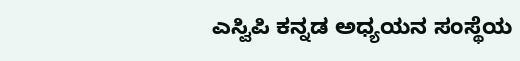ಎಸ್ವಿಪಿ ಕನ್ನಡ ಅಧ್ಯಯನ ಸಂಸ್ಥೆಯ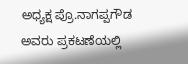ಅಧ್ಯಕ್ಷ ಪ್ರೊ.ನಾಗಪ್ಪಗೌಡ ಅವರು ಪ್ರಕಟಣೆಯಲ್ಲಿ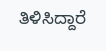ತಿಳಿಸಿದ್ದಾರೆ